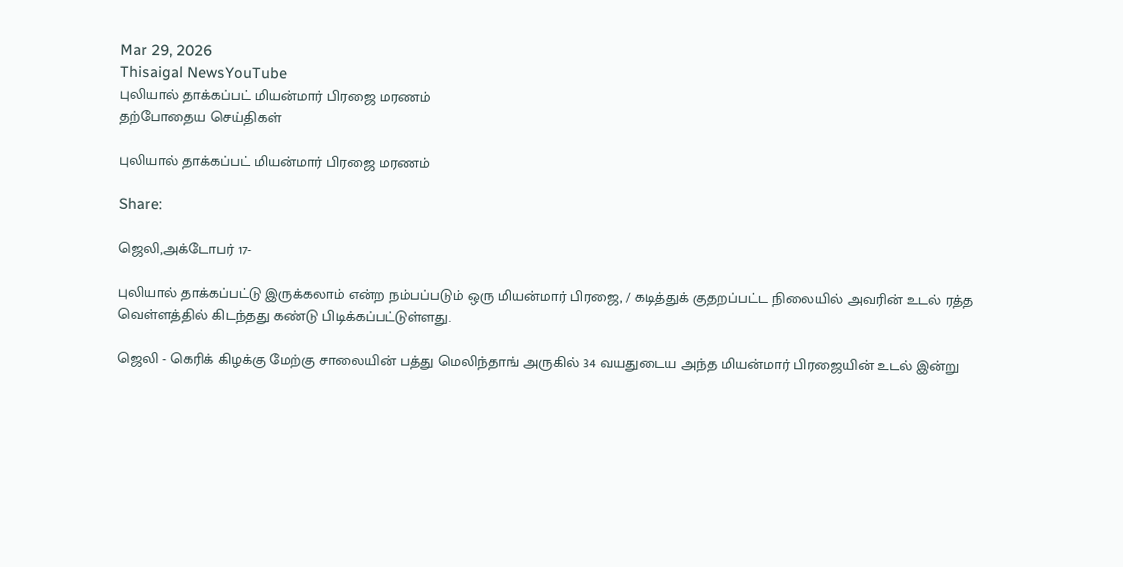Mar 29, 2026
Thisaigal NewsYouTube
புலியால் தாக்கப்பட் மியன்மார் பிரஜை மரணம்
தற்போதைய செய்திகள்

புலியால் தாக்கப்பட் மியன்மார் பிரஜை மரணம்

Share:

ஜெலி,அக்டோபர் 17-

புலியால் தாக்கப்பட்டு இருக்கலாம் என்ற நம்பப்படும் ஒரு மியன்மார் பிரஜை, / கடித்துக் குதறப்பட்ட நிலையில் அவரின் உடல் ரத்த வெள்ளத்தில் கிடந்தது கண்டு பிடிக்கப்பட்டுள்ளது.

ஜெலி - கெரிக் கிழக்கு மேற்கு சாலையின் பத்து மெலிந்தாங் அருகில் 34 வயதுடைய அந்த மியன்மார் பிரஜையின் உடல் இன்று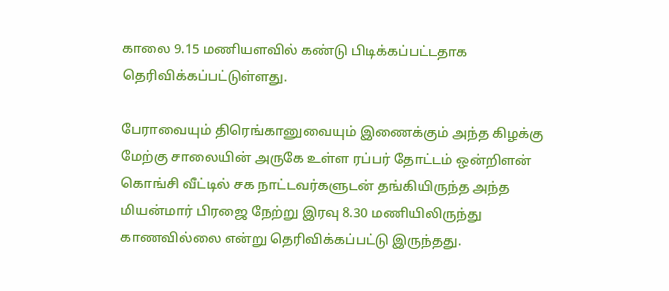காலை 9.15 மணியளவில் கண்டு பிடிக்கப்பட்டதாக தெரிவிக்கப்பட்டுள்ளது.

பேராவையும் திரெங்கானுவையும் இணைக்கும் அந்த கிழக்கு மேற்கு சாலையின் அருகே உள்ள ரப்பர் தோட்டம் ஒன்றிளன் கொங்சி வீட்டில் சக நாட்டவர்களுடன் தங்கியிருந்த அந்த மியன்மார் பிரஜை நேற்று இரவு 8.30 மணியிலிருந்து காணவில்லை என்று தெரிவிக்கப்பட்டு இருந்தது.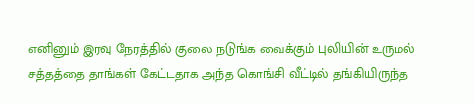எனினும் இரவு நேரத்தில் குலை நடுங்க வைக்கும் புலியின் உருமல் சத்தத்தை தாங்கள் கேட்டதாக அந்த கொங்சி வீட்டில் தங்கியிருந்த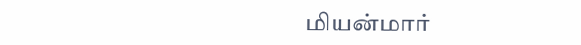மியன்மார்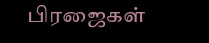பிரஜைகள்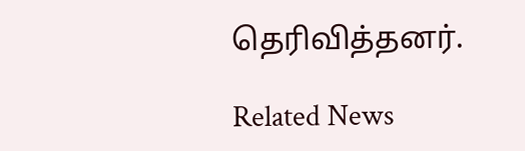தெரிவித்தனர்.

Related News